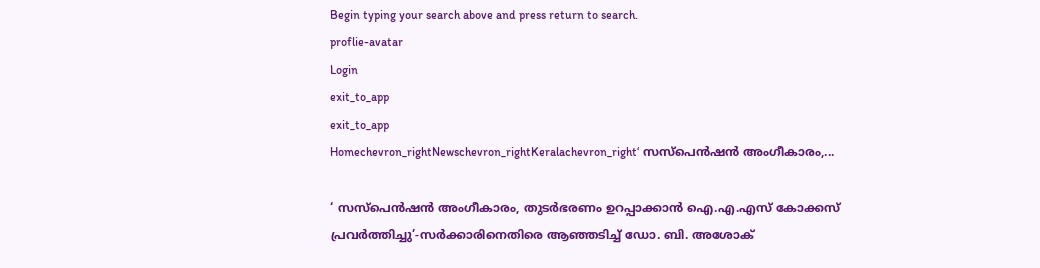Begin typing your search above and press return to search.
proflie-avatar
Login
exit_to_app
exit_to_app
Homechevron_rightNewschevron_rightKeralachevron_right‘ സസ്പെൻഷൻ അംഗീകാരം,...

‘ സസ്പെൻഷൻ അംഗീകാരം, തുടർഭരണം ഉറപ്പാക്കാൻ ഐ.എ.എസ് കോക്കസ് പ്രവർത്തിച്ചു’-സർക്കാരിനെതിരെ ആഞ്ഞടിച്ച് ഡോ. ബി. അശോക്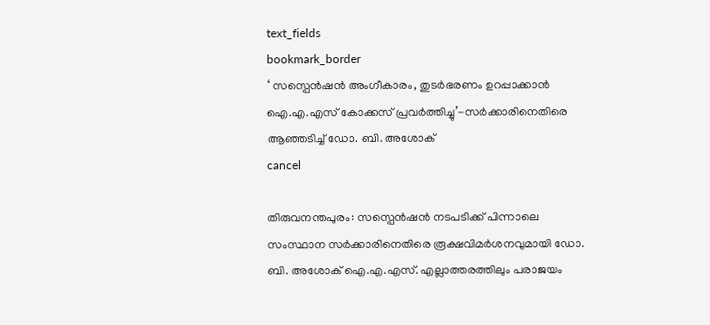text_fields
bookmark_border
‘ സസ്പെൻഷൻ അംഗീകാരം, തുടർഭരണം ഉറപ്പാക്കാൻ ഐ.എ.എസ് കോക്കസ് പ്രവർത്തിച്ചു’-സർക്കാരിനെതിരെ ആഞ്ഞടിച്ച് ഡോ. ബി. അശോക്
cancel

തിരുവനന്തപുരം: സസ്പെൻഷൻ നടപടിക്ക് പിന്നാലെ സംസ്ഥാന സർക്കാരിനെതിരെ രൂക്ഷവിമർശനവുമായി ഡോ. ബി. അശോക് ഐ.എ.എസ്. എല്ലാത്തരത്തിലും പരാജയം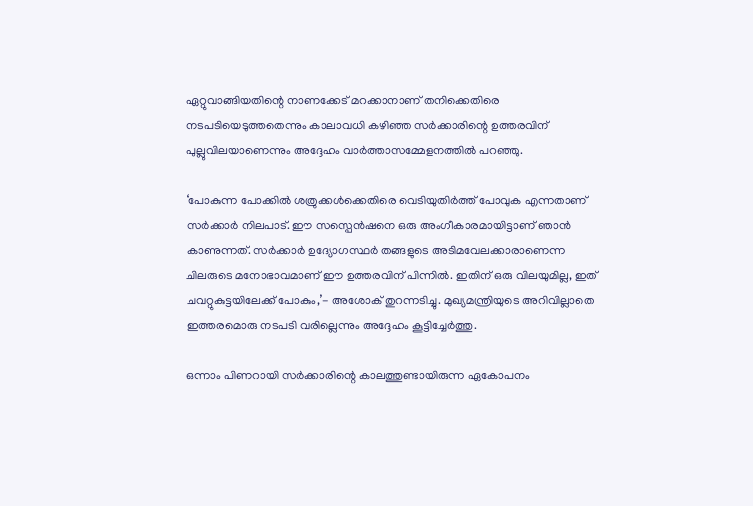ഏറ്റുവാങ്ങിയതിന്റെ നാണക്കേട് മറക്കാനാണ് തനിക്കെതിരെ നടപടിയെടുത്തതെന്നും കാലാവധി കഴിഞ്ഞ സർക്കാരിന്റെ ഉത്തരവിന് പുല്ലുവിലയാണെന്നും അദ്ദേഹം വാർത്താസമ്മേളനത്തിൽ പറഞ്ഞു.

‘പോകുന്ന പോക്കിൽ ശത്രുക്കൾക്കെതിരെ വെടിയുതിർത്ത് പോവുക എന്നതാണ് സർക്കാർ നിലപാട്. ഈ സസ്പെൻഷനെ ഒരു അംഗീകാരമായിട്ടാണ് ഞാൻ കാണുന്നത്. സർക്കാർ ഉദ്യോഗസ്ഥർ തങ്ങളുടെ അടിമവേലക്കാരാണെന്ന ചിലരുടെ മനോഭാവമാണ് ഈ ഉത്തരവിന് പിന്നിൽ. ഇതിന് ഒരു വിലയുമില്ല, ഇത് ചവറ്റുകുട്ടയിലേക്ക് പോകും,’- അശോക് തുറന്നടിച്ചു. മുഖ്യമന്ത്രിയുടെ അറിവില്ലാതെ ഇത്തരമൊരു നടപടി വരില്ലെന്നും അദ്ദേഹം കൂട്ടിച്ചേർത്തു.

ഒന്നാം പിണറായി സർക്കാരിന്റെ കാലത്തുണ്ടായിരുന്ന ഏകോപനം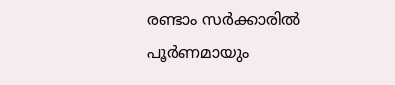രണ്ടാം സർക്കാരിൽ പൂർണമായും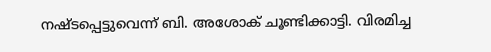നഷ്ടപ്പെട്ടുവെന്ന് ബി. അശോക് ചൂണ്ടിക്കാട്ടി. വിരമിച്ച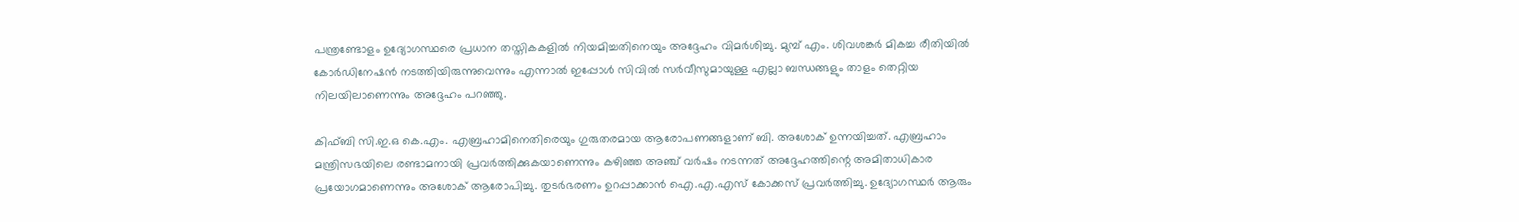പന്ത്രണ്ടോളം ഉദ്യോഗസ്ഥരെ പ്രധാന തസ്തികകളിൽ നിയമിച്ചതിനെയും അദ്ദേഹം വിമർശിച്ചു. മുമ്പ് എം. ശിവശങ്കർ മികച്ച രീതിയിൽ കോർഡിനേഷൻ നടത്തിയിരുന്നുവെന്നും എന്നാൽ ഇപ്പോൾ സിവിൽ സർവീസുമായുള്ള എല്ലാ ബന്ധങ്ങളും താളം തെറ്റിയ നിലയിലാണെന്നും അദ്ദേഹം പറഞ്ഞു.

കിഫ്ബി സി.ഇ.ഒ കെ.എം. എബ്രഹാമിനെതിരെയും ഗുരുതരമായ ആരോപണങ്ങളാണ് ബി. അശോക് ഉന്നയിച്ചത്. എബ്രഹാം മന്ത്രിസഭയിലെ രണ്ടാമനായി പ്രവർത്തിക്കുകയാണെന്നും കഴിഞ്ഞ അഞ്ച് വർഷം നടന്നത് അദ്ദേഹത്തിന്റെ അമിതാധികാര പ്രയോഗമാണെന്നും അശോക് ആരോപിച്ചു. തുടർഭരണം ഉറപ്പാക്കാൻ ഐ.എ.എസ് കോക്കസ് പ്രവർത്തിച്ചു. ഉദ്യോഗസ്ഥർ ആരും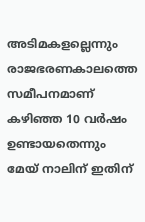അടിമകളല്ലെന്നും രാജഭരണകാലത്തെ സമീപനമാണ് കഴിഞ്ഞ 10 വർഷം ഉണ്ടായതെന്നും മേയ് നാലിന് ഇതിന്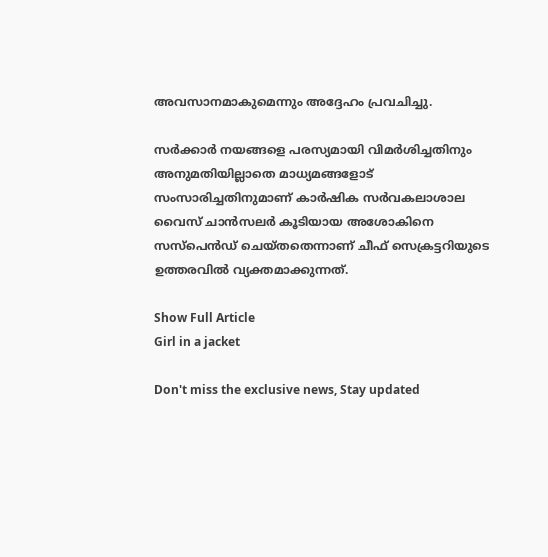അവസാനമാകുമെന്നും അദ്ദേഹം പ്രവചിച്ചു.

സർക്കാർ നയങ്ങളെ പരസ്യമായി വിമർശിച്ചതിനും അനുമതിയില്ലാതെ മാധ്യമങ്ങളോട് സംസാരിച്ചതിനുമാണ് കാർഷിക സർവകലാശാല വൈസ് ചാൻസലർ കൂടിയായ അശോകിനെ സസ്പെൻഡ് ചെയ്തതെന്നാണ് ചീഫ് സെക്രട്ടറിയുടെ ഉത്തരവിൽ വ്യക്തമാക്കുന്നത്.

Show Full Article
Girl in a jacket

Don't miss the exclusive news, Stay updated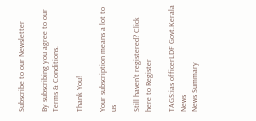Subscribe to our Newsletter

By subscribing you agree to our Terms & Conditions.

Thank You!

Your subscription means a lot to us

Still haven't registered? Click here to Register

TAGS:ias officerLDF Govt.Kerala News
News Summary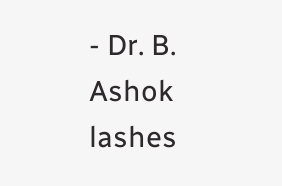- Dr. B. Ashok lashes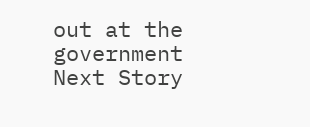out at the government
Next Story